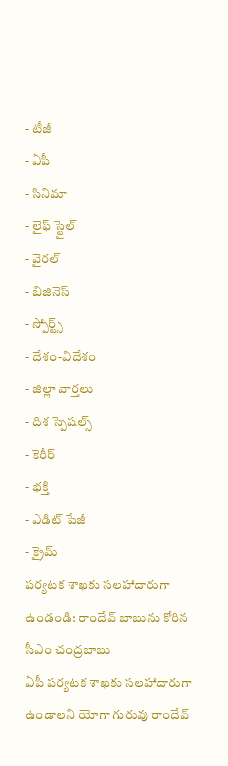- టీజీ
- ఏపీ
- సినిమా
- లైఫ్ స్టైల్
- వైరల్
- బిజినెస్
- స్పోర్ట్స్
- దేశం-విదేశం
- జిల్లా వార్తలు
- దిశ స్పెషల్స్
- కెరీర్
- భక్తి
- ఎడిట్ పేజీ
- క్రైమ్
పర్యటక శాఖకు సలహాదారుగా ఉండండి: రాందేవ్ బాబును కోరిన సీఎం చంద్రబాబు
ఏపీ పర్యటక శాఖకు సలహాదారుగా ఉండాలని యోగా గురువు రాందేవ్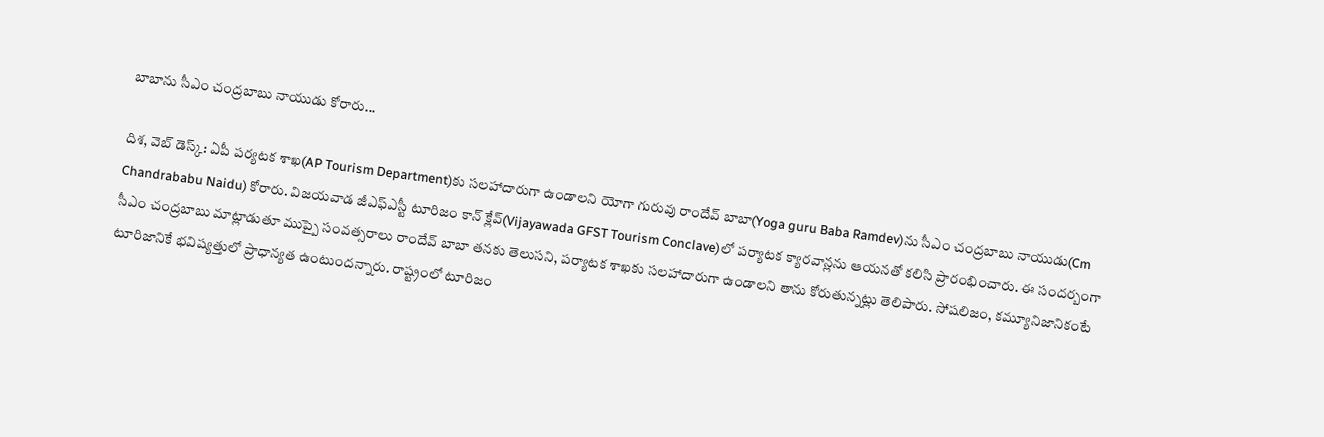బాబాను సీఎం చంద్రబాబు నాయుడు కోరారు...

దిశ, వెబ్ డెస్క్: ఏపీ పర్యటక శాఖ(AP Tourism Department)కు సలహాదారుగా ఉండాలని యోగా గురువు రాందేవ్ బాబా(Yoga guru Baba Ramdev)ను సీఎం చంద్రబాబు నాయుడు(Cm Chandrababu Naidu) కోరారు. విజయవాడ జీఎఫ్ఎస్టీ టూరిజం కాన్ క్లేవ్(Vijayawada GFST Tourism Conclave)లో పర్యాటక క్యారవాన్లను ఆయనతో కలిసి ప్రారంభించారు. ఈ సందర్బంగా సీఎం చంద్రబాబు మాట్లాడుతూ ముప్పై సంవత్సరాలు రాందేవ్ బాబా తనకు తెలుసని, పర్యాటక శాఖకు సలహాదారుగా ఉండాలని తాను కోరుతున్నట్లు తెలిపారు. సోషలిజం, కమ్యూనిజానికంటే టూరిజానికే భవిష్యత్తులో ప్రాధాన్యత ఉంటుందన్నారు. రాష్ట్రంలో టూరిజం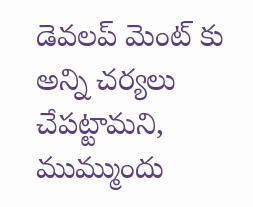డెవలప్ మెంట్ కు అన్ని చర్యలు చేపట్టామని, ముమ్ముందు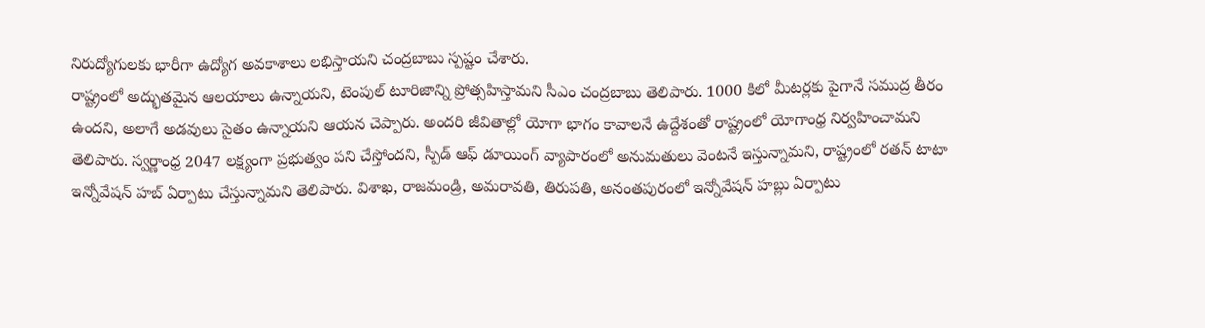నిరుద్యోగులకు భారీగా ఉద్యోగ అవకాశాలు లభిస్తాయని చంద్రబాబు స్పష్టం చేశారు.
రాష్ట్రంలో అద్భుతమైన ఆలయాలు ఉన్నాయని, టెంపుల్ టూరిజాన్ని ప్రోత్సహిస్తామని సీఎం చంద్రబాబు తెలిపారు. 1000 కిలో మీటర్లకు పైగానే సముద్ర తీరం ఉందని, అలాగే అడవులు సైతం ఉన్నాయని ఆయన చెప్పారు. అందరి జీవితాల్లో యోగా భాగం కావాలనే ఉద్దేశంతో రాష్ట్రంలో యోగాంధ్ర నిర్వహించామని తెలిపారు. స్వర్ణాంధ్ర 2047 లక్ష్యంగా ప్రభుత్వం పని చేస్తోందని, స్పీడ్ ఆఫ్ డూయింగ్ వ్యాపారంలో అనుమతులు వెంటనే ఇస్తున్నామని, రాష్ట్రంలో రతన్ టాటా ఇన్నోవేషన్ హబ్ ఏర్పాటు చేస్తున్నామని తెలిపారు. విశాఖ, రాజమండ్రి, అమరావతి, తిరుపతి, అనంతపురంలో ఇన్నోవేషన్ హబ్లు ఏర్పాటు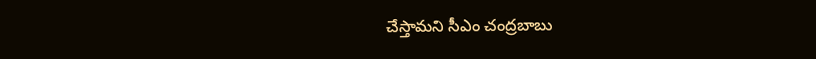చేస్తామని సీఎం చంద్రబాబు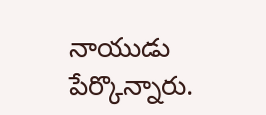నాయుడు పేర్కొన్నారు.